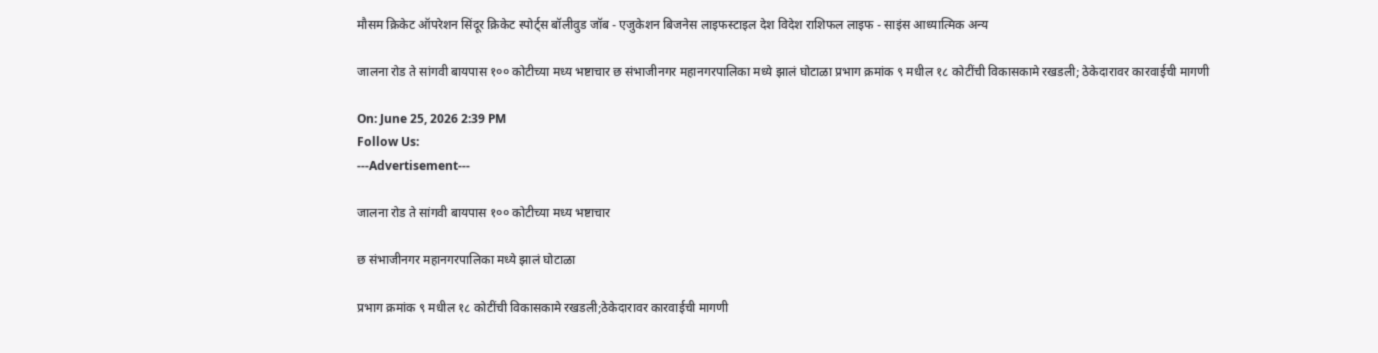मौसम क्रिकेट ऑपरेशन सिंदूर क्रिकेट स्पोर्ट्स बॉलीवुड जॉब - एजुकेशन बिजनेस लाइफस्टाइल देश विदेश राशिफल लाइफ - साइंस आध्यात्मिक अन्य

जालना रोड ते सांगवी बायपास १०० कोटीच्या मध्य भष्टाचार छ संभाजीनगर महानगरपालिका मध्ये झालं घोटाळा प्रभाग क्रमांक ९ मधील १८ कोटींची विकासकामे रखडली; ठेकेदारावर कारवाईची मागणी

On: June 25, 2026 2:39 PM
Follow Us:
---Advertisement---

जालना रोड ते सांगवी बायपास १०० कोटीच्या मध्य भष्टाचार

छ संभाजीनगर महानगरपालिका मध्ये झालं घोटाळा

प्रभाग क्रमांक ९ मधील १८ कोटींची विकासकामे रखडली;ठेकेदारावर कारवाईची मागणी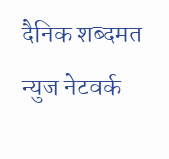दैनिक शब्दमत न्युज नेटवर्क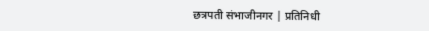छत्रपती संभाजीनगर | प्रतिनिधी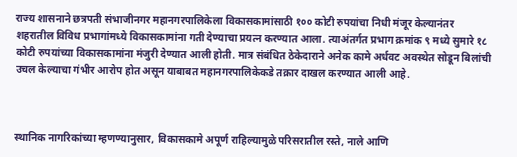राज्य शासनाने छत्रपती संभाजीनगर महानगरपालिकेला विकासकामांसाठी १०० कोटी रुपयांचा निधी मंजूर केल्यानंतर शहरातील विविध प्रभागांमध्ये विकासकामांना गती देण्याचा प्रयत्न करण्यात आला. त्याअंतर्गत प्रभाग क्रमांक ९ मध्ये सुमारे १८ कोटी रुपयांच्या विकासकामांना मंजुरी देण्यात आली होती. मात्र संबंधित ठेकेदाराने अनेक कामे अर्धवट अवस्थेत सोडून बिलांची उचल केल्याचा गंभीर आरोप होत असून याबाबत महानगरपालिकेकडे तक्रार दाखल करण्यात आली आहे.



स्थानिक नागरिकांच्या म्हणण्यानुसार, विकासकामे अपूर्ण राहिल्यामुळे परिसरातील रस्ते, नाले आणि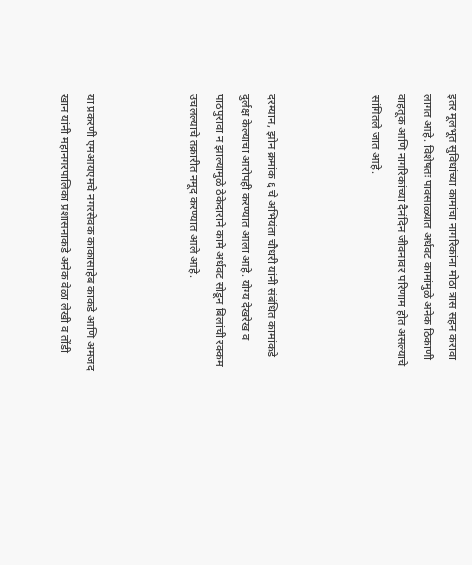इतर मूलभूत सुविधांच्या कामांचा नागरिकांना मोठा त्रास सहन करावा लागत आहे. विशेषतः पावसाळ्यात अर्धवट कामांमुळे अनेक ठिकाणी वाहतूक आणि नागरिकांच्या दैनंदिन जीवनावर परिणाम होत असल्याचे सांगितले जात आहे.



दरम्यान, झोन क्रमांक ६ चे अभियंता चौधरी यांनी संबंधित कामांकडे दुर्लक्ष केल्याचा आरोपही करण्यात आला आहे. योग्य देखरेख व पाठपुरावा न झाल्यामुळे ठेकेदाराने कामे अर्धवट सोडून बिलांची रक्कम उचलल्याचे तक्रारीत नमूद करण्यात आले आहे.



या प्रकरणी एमआयएमचे नगरसेवक काकासाहेब काकडे आणि अमजद खान यांनी महानगरपालिका प्रशासनाकडे अनेक वेळा लेखी व तोंडी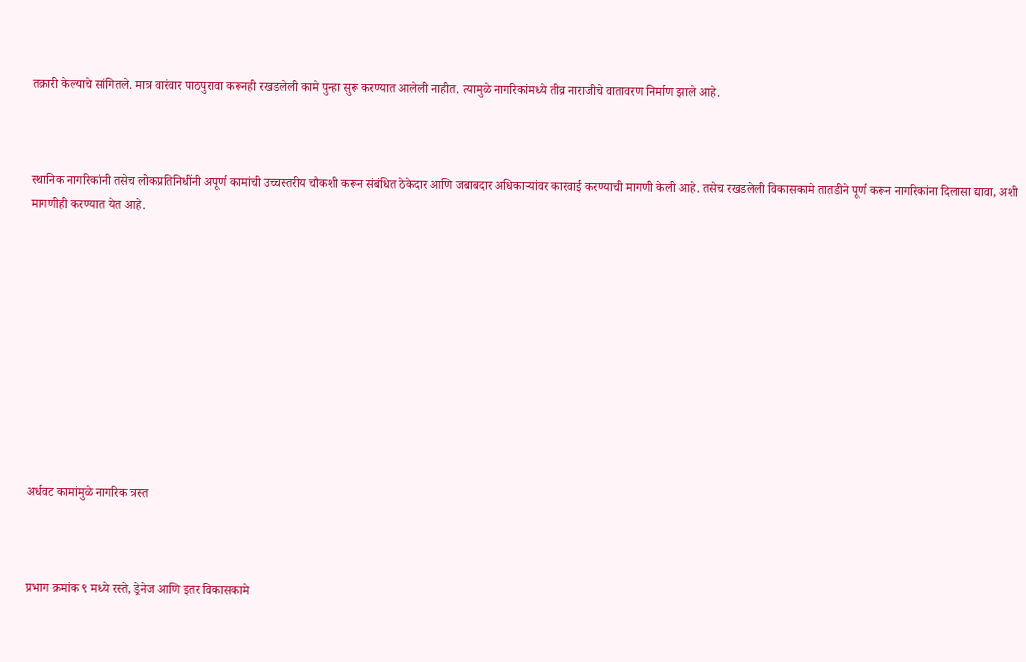तक्रारी केल्याचे सांगितले. मात्र वारंवार पाठपुरावा करूनही रखडलेली कामे पुन्हा सुरू करण्यात आलेली नाहीत. त्यामुळे नागरिकांमध्ये तीव्र नाराजीचे वातावरण निर्माण झाले आहे.



स्थानिक नागरिकांनी तसेच लोकप्रतिनिधींनी अपूर्ण कामांची उच्चस्तरीय चौकशी करून संबंधित ठेकेदार आणि जबाबदार अधिकाऱ्यांवर कारवाई करण्याची मागणी केली आहे. तसेच रखडलेली विकासकामे तातडीने पूर्ण करून नागरिकांना दिलासा द्यावा, अशी मागणीही करण्यात येत आहे.











अर्धवट कामांमुळे नागरिक त्रस्त



प्रभाग क्रमांक ९ मध्ये रस्ते, ड्रेनेज आणि इतर विकासकामे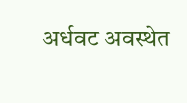अर्धवट अवस्थेत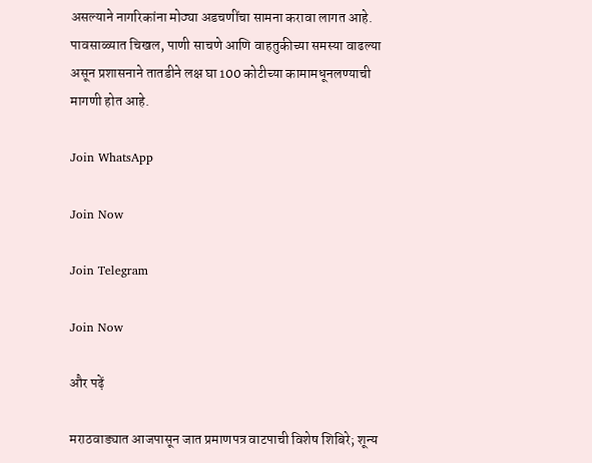असल्याने नागरिकांना मोठ्या अडचणींचा सामना करावा लागत आहे. पावसाळ्यात चिखल, पाणी साचणे आणि वाहतुकीच्या समस्या वाढल्या असून प्रशासनाने तातडीने लक्ष घा 100 कोटीच्या कामामधूनलण्याची मागणी होत आहे.

Join WhatsApp

Join Now

Join Telegram

Join Now

और पढ़ें

मराठवाड्यात आजपासून जात प्रमाणपत्र वाटपाची विशेष शिबिरे; शून्य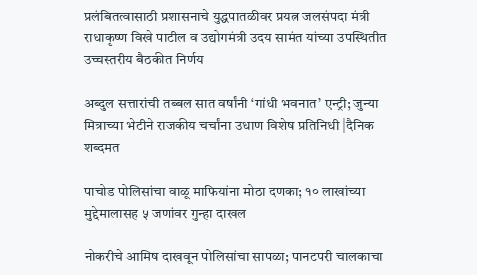प्रलंबितत्वासाठी प्रशासनाचे युद्धपातळीवर प्रयत्न जलसंपदा मंत्री राधाकृष्ण विखे पाटील व उद्योगमंत्री उदय सामंत यांच्या उपस्थितीत उच्चस्तरीय बैठकीत निर्णय

अब्दुल सत्तारांची तब्बल सात वर्षांनी ‘गांधी भवनात’ एन्ट्री; जुन्या मित्राच्या भेटीने राजकीय चर्चांना उधाण विशेष प्रतिनिधी |दैनिक शब्दमत

पाचोड पोलिसांचा वाळू माफियांना मोठा दणका; १० लाखांच्या मुद्देमालासह ५ जणांवर गुन्हा दाखल

नोकरीचे आमिष दाखवून पोलिसांचा सापळा; पानटपरी चालकाचा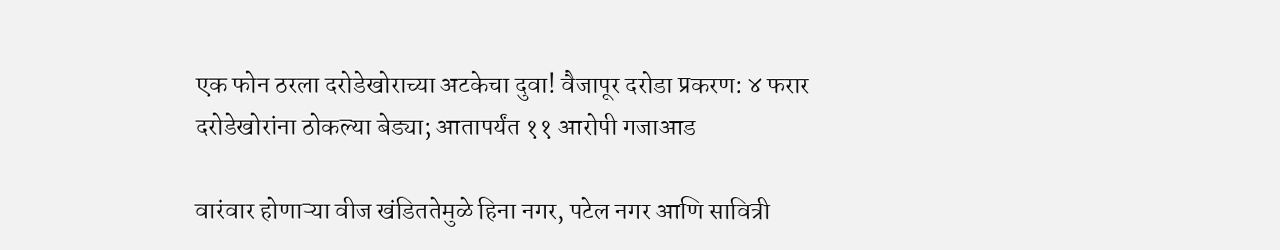एक फोन ठरला दरोडेखोराच्या अटकेचा दुवा! वैजापूर दरोडा प्रकरण: ४ फरार दरोडेखोरांना ठोकल्या बेड्या; आतापर्यंत ११ आरोपी गजाआड

वारंवार होणाऱ्या वीज खंडिततेमुळे हिना नगर, पटेल नगर आणि सावित्री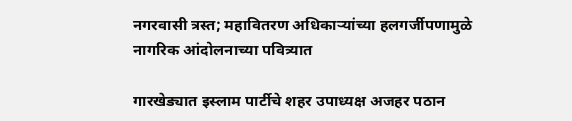नगरवासी त्रस्त; महावितरण अधिकाऱ्यांच्या हलगर्जीपणामुळे नागरिक आंदोलनाच्या पवित्र्यात

गारखेड्यात इस्लाम पार्टीचे शहर उपाध्यक्ष अजहर पठान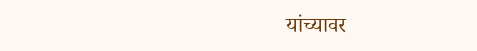यांच्यावर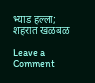भ्याड हल्ला; शहरात खळबळ

Leave a Comment